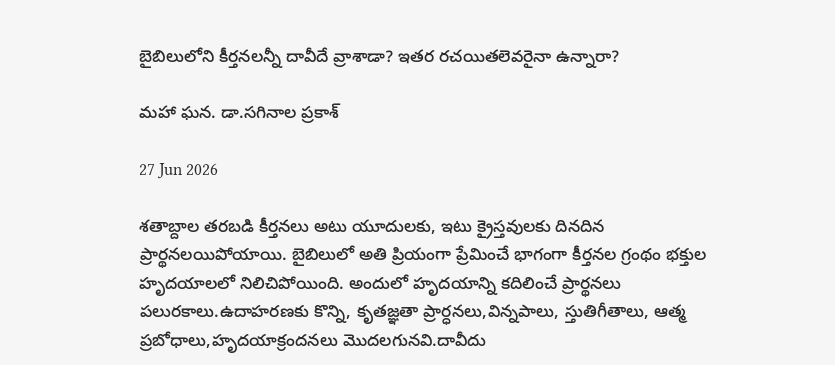బైబిలులోని కీర్తనలన్నీ దావీదే వ్రాశాడా? ఇతర రచయితలెవరైనా ఉన్నారా?

మహా ఘన. డా.సగినాల ప్రకాశ్

27 Jun 2026

శతాబ్దాల తరబడి కీర్తనలు అటు యూదులకు, ఇటు క్రైస్తవులకు దినదిన ప్రార్థనలయిపోయాయి. బైబిలులో అతి ప్రియంగా ప్రేమించే భాగంగా కీర్తనల గ్రంథం భక్తుల హృదయాలలో నిలిచిపోయింది. అందులో హృదయాన్ని కదిలించే ప్రార్థనలు పలురకాలు.ఉదాహరణకు కొన్ని, కృతజ్ఞతా ప్రార్ధనలు,విన్నపాలు, స్తుతిగీతాలు, ఆత్మ ప్రబోధాలు,హృదయాక్రందనలు మొదలగునవి.దావీదు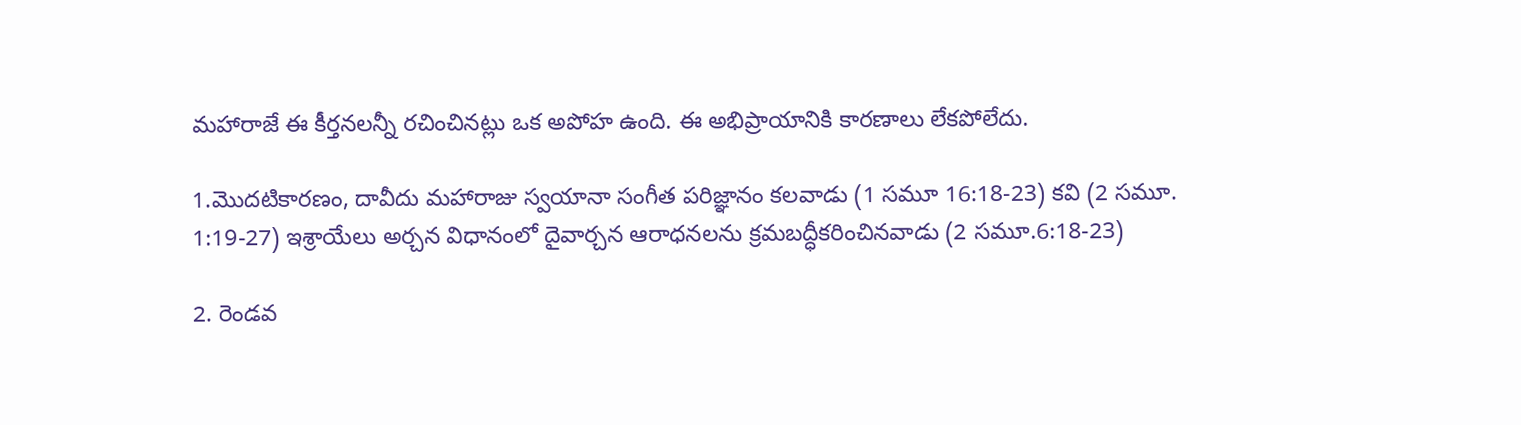మహారాజే ఈ కీర్తనలన్నీ రచించినట్లు ఒక అపోహ ఉంది. ఈ అభిప్రాయానికి కారణాలు లేకపోలేదు.

1.మొదటికారణం, దావీదు మహారాజు స్వయానా సంగీత పరిజ్ఞానం కలవాడు (1 సమూ 16:18-23) కవి (2 సమూ. 1:19-27) ఇశ్రాయేలు అర్చన విధానంలో దైవార్చన ఆరాధనలను క్రమబద్ధీకరించినవాడు (2 సమూ.6:18-23)

2. రెండవ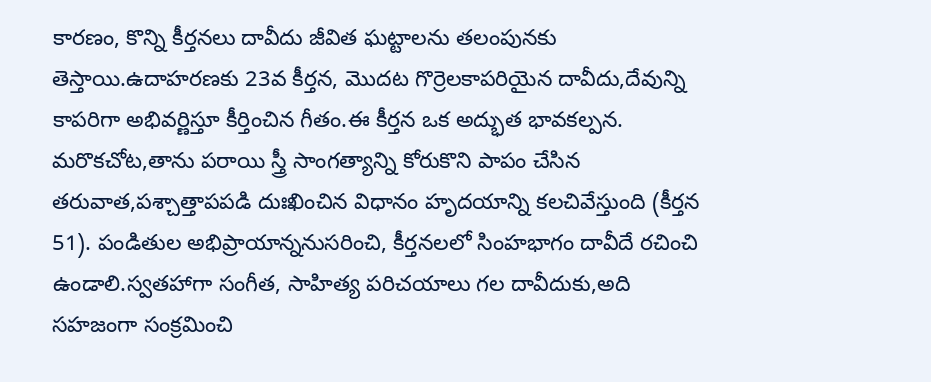కారణం, కొన్ని కీర్తనలు దావీదు జీవిత ఘట్టాలను తలంపునకు తెస్తాయి.ఉదాహరణకు 23వ కీర్తన, మొదట గొర్రెలకాపరియైన దావీదు,దేవున్ని కాపరిగా అభివర్ణిస్తూ కీర్తించిన గీతం.ఈ కీర్తన ఒక అద్భుత భావకల్పన. మరొకచోట,తాను పరాయి స్త్రీ సాంగత్యాన్ని కోరుకొని పాపం చేసిన తరువాత,పశ్చాత్తాపపడి దుఃఖించిన విధానం హృదయాన్ని కలచివేస్తుంది (కీర్తన 51). పండితుల అభిప్రాయాన్ననుసరించి, కీర్తనలలో సింహభాగం దావీదే రచించి ఉండాలి.స్వతహాగా సంగీత, సాహిత్య పరిచయాలు గల దావీదుకు,అది సహజంగా సంక్రమించి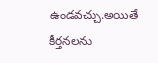ఉండవచ్చు.అయితే కీర్తనలను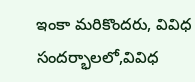ఇంకా మరికొందరు, వివిధ సందర్భాలలో,వివిధ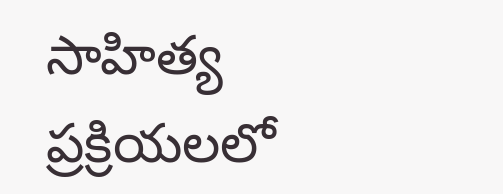సాహిత్య ప్రక్రియలలో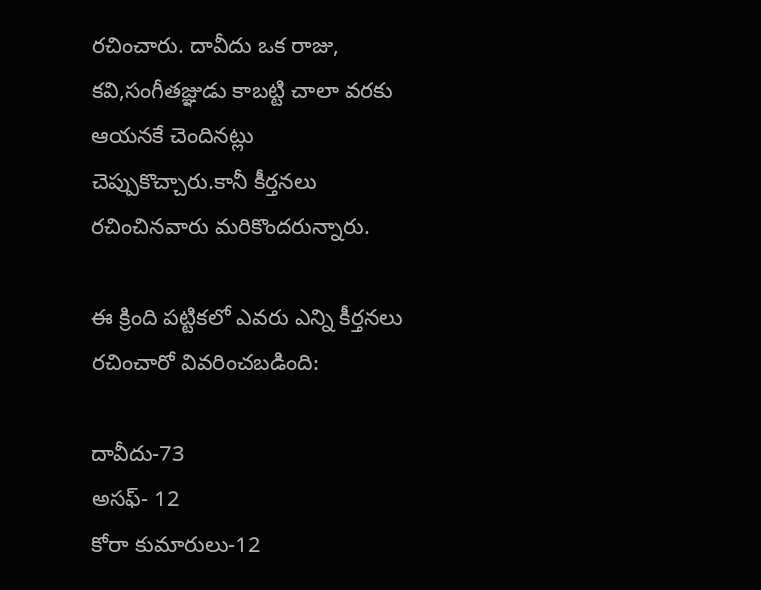రచించారు. దావీదు ఒక రాజు, కవి,సంగీతజ్ఞుడు కాబట్టి చాలా వరకు ఆయనకే చెందినట్లు చెప్పుకొచ్చారు.కానీ కీర్తనలు రచించినవారు మరికొందరున్నారు.

ఈ క్రింది పట్టికలో ఎవరు ఎన్ని కీర్తనలు రచించారో వివరించబడింది:

దావీదు-73
అసఫ్- 12
కోరా కుమారులు-12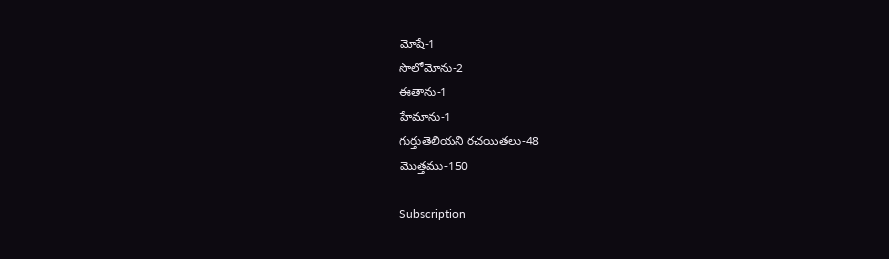మోషే-1
సొలోమోను-2
ఈతాను-1
హేమాను-1
గుర్తుతెలియని రచయితలు-48
మొత్తము-150

Subscription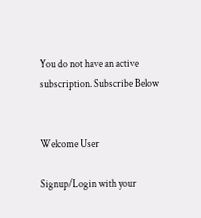You do not have an active subscription. Subscribe Below


Welcome User

Signup/Login with your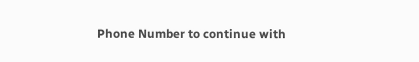Phone Number to continue with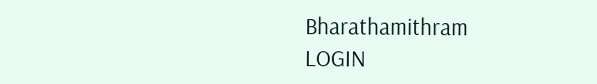Bharathamithram
LOGIN